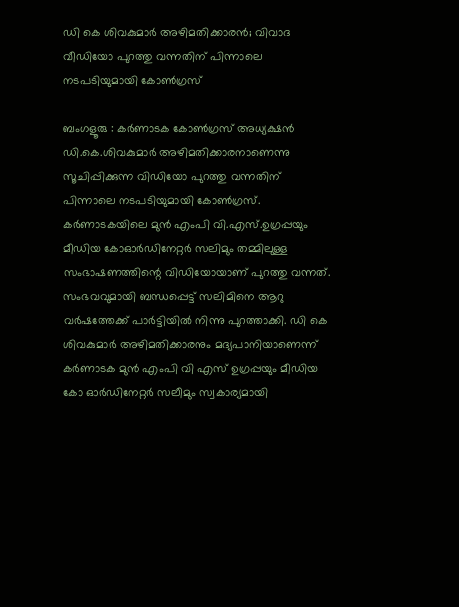ഡി കെ ശിവകുമാർ അഴിമതിക്കാരൻ; വിവാദ വീഡിയോ പുറത്തു വന്നതിന് പിന്നാലെ നടപടിയുമായി കോൺഗ്രസ്

ബംഗളൂരു : കർണാടക കോൺഗ്രസ് അധ്യക്ഷൻ ഡി.കെ.ശിവകുമാർ അഴിമതിക്കാരനാണെന്നു സൂചിപ്പിക്കുന്ന വിഡിയോ പുറത്തു വന്നതിന് പിന്നാലെ നടപടിയുമായി കോൺഗ്രസ്. കർണാടകയിലെ മുൻ എംപി വി.എസ്.ഉഗ്രപ്പയും മീഡിയ കോഓർഡിനേറ്റർ സലിമും തമ്മിലുള്ള സംഭാഷണത്തിന്റെ വിഡിയോയാണ് പുറത്തു വന്നത്. സംഭവവുമായി ബന്ധപ്പെട്ട് സലിമിനെ ആറു വർഷത്തേക്ക് പാർട്ടിയിൽ നിന്നു പുറത്താക്കി. ഡി കെ ശിവകുമാർ അഴിമതിക്കാരനും മദ്യപാനിയാണെന്ന് കർണാടക മുൻ എംപി വി എസ് ഉഗ്രപ്പയും മീഡിയ കോ ഓർഡിനേറ്റർ സലീമും സ്വകാര്യമായി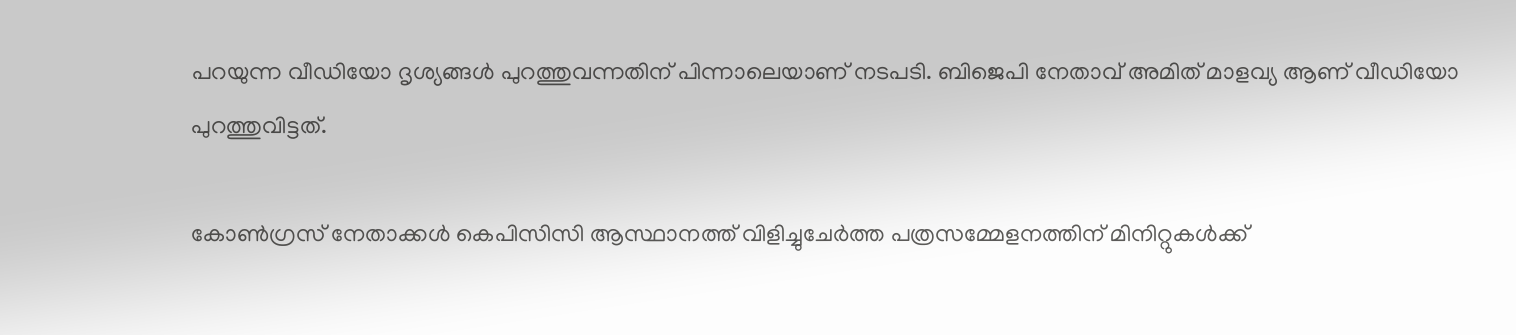പറയുന്ന വീഡിയോ ദൃശ്യങ്ങൾ പുറത്തുവന്നതിന് പിന്നാലെയാണ് നടപടി. ബിജെപി നേതാവ് അമിത് മാളവ്യ ആണ് വീഡിയോ പുറത്തുവിട്ടത്.

കോൺഗ്രസ് നേതാക്കൾ കെപിസിസി ആസ്ഥാനത്ത് വിളിച്ചുചേർത്ത പത്രസമ്മേളനത്തിന് മിനിറ്റുകൾക്ക്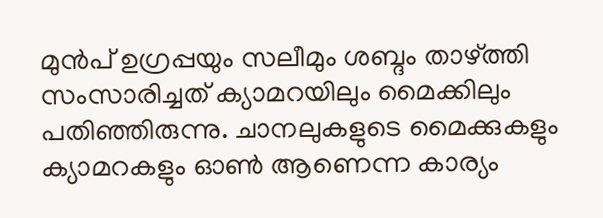മുൻപ് ഉഗ്രപ്പയും സലീമും ശബ്ദം താഴ്ത്തി സംസാരിച്ചത് ക്യാമറയിലും മൈക്കിലും പതിഞ്ഞിരുന്നു. ചാനലുകളുടെ മൈക്കുകളും ക്യാമറകളും ഓൺ ആണെന്ന കാര്യം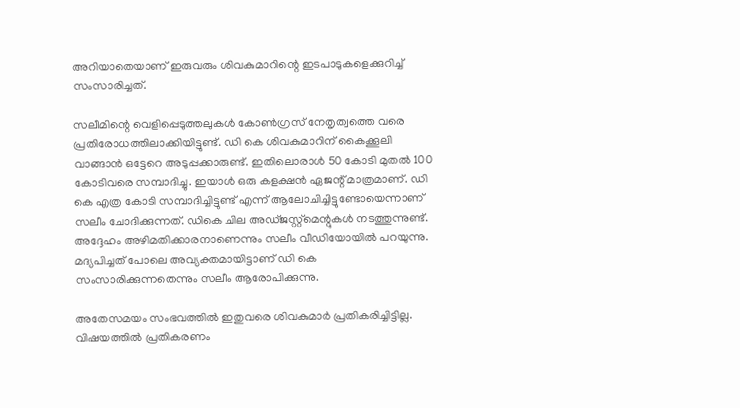അറിയാതെയാണ് ഇരുവരും ശിവകുമാറിന്റെ ഇടപാടുകളെക്കുറിച്ച് സംസാരിച്ചത്.

സലീമിന്റെ വെളിപ്പെടുത്തലുകൾ കോൺഗ്രസ് നേതൃത്വത്തെ വരെ പ്രതിരോധത്തിലാക്കിയിട്ടുണ്ട്. ഡി കെ ശിവകുമാറിന് കൈക്കൂലി വാങ്ങാൻ ഒട്ടേറെ അടുപ്പക്കാരുണ്ട്. ഇതിലൊരാൾ 50 കോടി മുതൽ 100 കോടിവരെ സമ്പാദിച്ചു. ഇയാൾ ഒരു കളക്ഷൻ ഏജന്റ് മാത്രമാണ്. ഡി കെ എത്ര കോടി സമ്പാദിച്ചിട്ടുണ്ട് എന്ന് ആലോചിച്ചിട്ടുണ്ടോയെന്നാണ് സലീം ചോദിക്കുന്നത്. ഡികെ ചില അഡ്ജസ്റ്റ്‌മെന്റുകൾ നടത്തുന്നുണ്ട്. അദ്ദേഹം അഴിമതിക്കാരനാണെന്നും സലീം വീഡിയോയിൽ പറയുന്നു. മദ്യപിച്ചത് പോലെ അവ്യക്തമായിട്ടാണ് ഡി കെ സംസാരിക്കുന്നതെന്നും സലീം ആരോപിക്കുന്നു.

അതേസമയം സംഭവത്തിൽ ഇതുവരെ ശിവകുമാർ പ്രതികരിച്ചിട്ടില്ല. വിഷയത്തിൽ പ്രതികരണം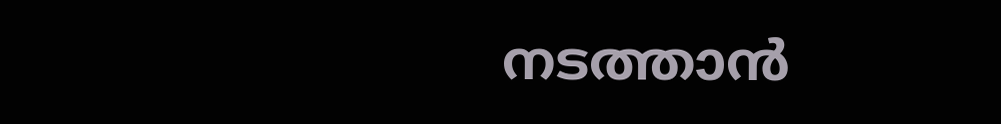നടത്താൻ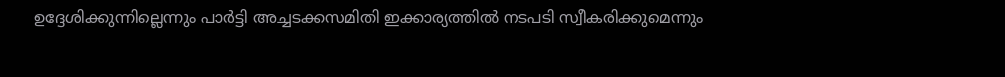ഉദ്ദേശിക്കുന്നില്ലെന്നും പാർട്ടി അച്ചടക്കസമിതി ഇക്കാര്യത്തിൽ നടപടി സ്വീകരിക്കുമെന്നും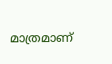മാത്രമാണ്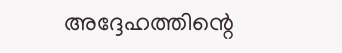അദ്ദേഹത്തിന്റെ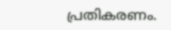പ്രതികരണം.